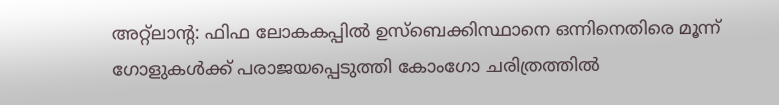അറ്റ്ലാന്റ: ഫിഫ ലോകകപ്പിൽ ഉസ്ബെക്കിസ്ഥാനെ ഒന്നിനെതിരെ മൂന്ന് ഗോളുകൾക്ക് പരാജയപ്പെടുത്തി കോംഗോ ചരിത്രത്തിൽ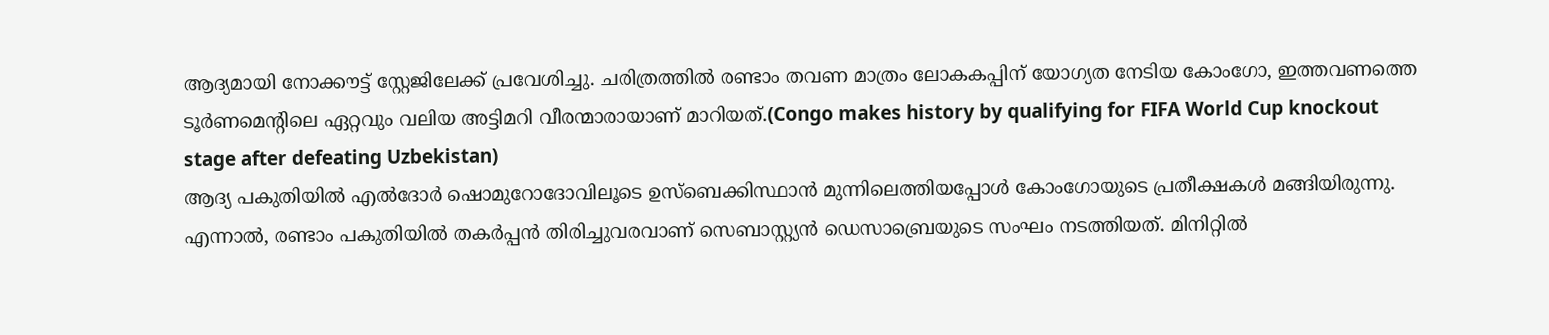ആദ്യമായി നോക്കൗട്ട് സ്റ്റേജിലേക്ക് പ്രവേശിച്ചു. ചരിത്രത്തിൽ രണ്ടാം തവണ മാത്രം ലോകകപ്പിന് യോഗ്യത നേടിയ കോംഗോ, ഇത്തവണത്തെ ടൂർണമെന്റിലെ ഏറ്റവും വലിയ അട്ടിമറി വീരന്മാരായാണ് മാറിയത്.(Congo makes history by qualifying for FIFA World Cup knockout stage after defeating Uzbekistan)
ആദ്യ പകുതിയിൽ എൽദോർ ഷൊമുറോദോവിലൂടെ ഉസ്ബെക്കിസ്ഥാൻ മുന്നിലെത്തിയപ്പോൾ കോംഗോയുടെ പ്രതീക്ഷകൾ മങ്ങിയിരുന്നു. എന്നാൽ, രണ്ടാം പകുതിയിൽ തകർപ്പൻ തിരിച്ചുവരവാണ് സെബാസ്റ്റ്യൻ ഡെസാബ്രെയുടെ സംഘം നടത്തിയത്. മിനിറ്റിൽ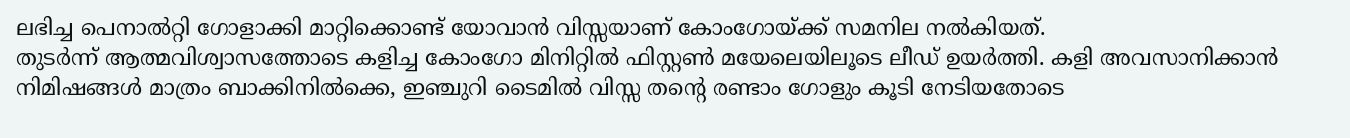ലഭിച്ച പെനാൽറ്റി ഗോളാക്കി മാറ്റിക്കൊണ്ട് യോവാൻ വിസ്സയാണ് കോംഗോയ്ക്ക് സമനില നൽകിയത്.
തുടർന്ന് ആത്മവിശ്വാസത്തോടെ കളിച്ച കോംഗോ മിനിറ്റിൽ ഫിസ്റ്റൺ മയേലെയിലൂടെ ലീഡ് ഉയർത്തി. കളി അവസാനിക്കാൻ നിമിഷങ്ങൾ മാത്രം ബാക്കിനിൽക്കെ, ഇഞ്ചുറി ടൈമിൽ വിസ്സ തന്റെ രണ്ടാം ഗോളും കൂടി നേടിയതോടെ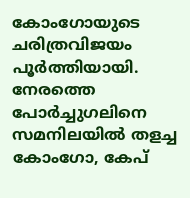കോംഗോയുടെ ചരിത്രവിജയം പൂർത്തിയായി. നേരത്തെ പോർച്ചുഗലിനെ സമനിലയിൽ തളച്ച കോംഗോ, കേപ്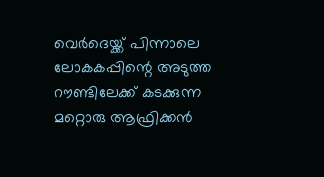വെർദെയ്ക്ക് പിന്നാലെ ലോകകപ്പിന്റെ അടുത്ത റൗണ്ടിലേക്ക് കടക്കുന്ന മറ്റൊരു ആഫ്രിക്കൻ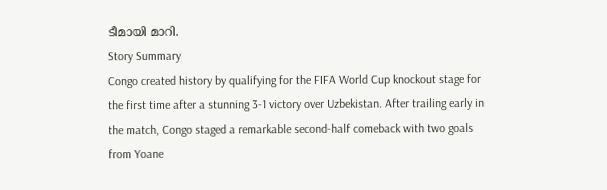ടീമായി മാറി.
Story Summary
Congo created history by qualifying for the FIFA World Cup knockout stage for the first time after a stunning 3-1 victory over Uzbekistan. After trailing early in the match, Congo staged a remarkable second-half comeback with two goals from Yoane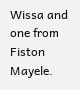Wissa and one from Fiston Mayele.